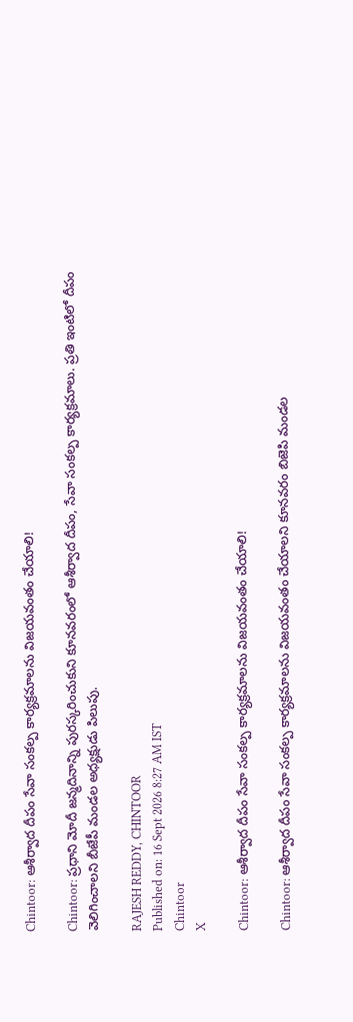Chintoor: ఆశీర్వాద దీపం సేవా సంకల్ప కార్యక్రమాలను విజయవంతం చేయాలి!

Chintoor: ప్రధాని మోదీ జన్మదినాన్ని పురస్కరించుకుని కూనవరంలో ఆశీర్వాద దీపం, సేవా సంకల్ప కార్యక్రమాలు. ప్రతి ఇంటిలో దీపం వెలిగించాలని బీజేపీ మండల అధ్యక్షుడు పిలుపు.

RAJESH REDDY, CHINTOOR
Published on: 16 Sept 2026 8:27 AM IST
Chintoor
X

Chintoor: ఆశీర్వాద దీపం సేవా సంకల్ప కార్యక్రమాలను విజయవంతం చేయాలి!

Chintoor: ఆశీర్వాద దీపం సేవా సంకల్ప కార్యక్రమాలను విజయవంతం చేయాలని కూనవరం బిజెపి మండల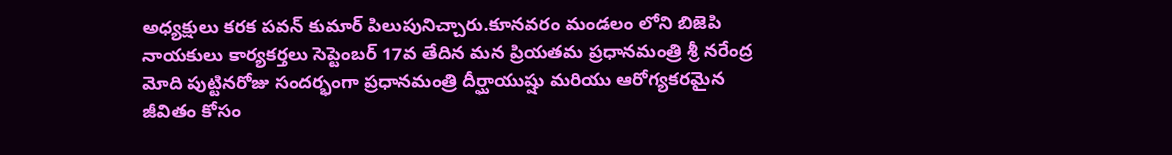అధ్యక్షులు కరక పవన్ కుమార్ పిలుపునిచ్చారు.కూనవరం మండలం లోని బిజెపి నాయకులు కార్యకర్తలు సెప్టెంబర్ 17వ తేదిన మన ప్రియతమ ప్రధానమంత్రి శ్రీ నరేంద్ర మోది పుట్టినరోజు సందర్భంగా ప్రధానమంత్రి దీర్ఘాయుష్షు మరియు ఆరోగ్యకరమైన జీవితం కోసం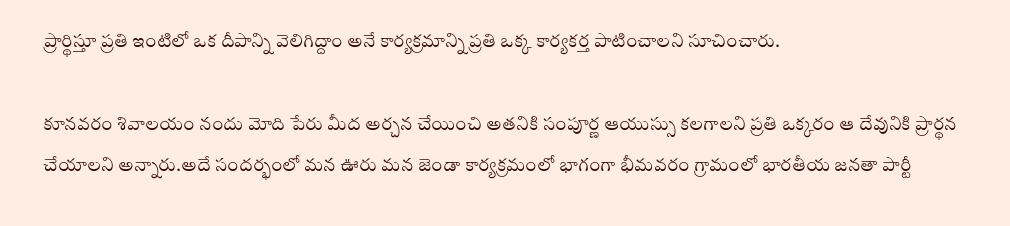ప్రార్థిస్తూ ప్రతి ఇంటిలో ఒక దీపాన్ని వెలిగిద్దాం అనే కార్యక్రమాన్ని ప్రతి ఒక్క కార్యకర్త పాటించాలని సూచించారు.

కూనవరం శివాలయం నందు మోది పేరు మీద అర్చన చేయించి అతనికి సంపూర్ణ ఆయుస్సు కలగాలని ప్రతి ఒక్కరం ఆ దేవునికి ప్రార్థన చేయాలని అన్నారు.అదే సందర్భంలో మన ఊరు మన జెండా కార్యక్రమంలో భాగంగా భీమవరం గ్రామంలో భారతీయ జనతా పార్టీ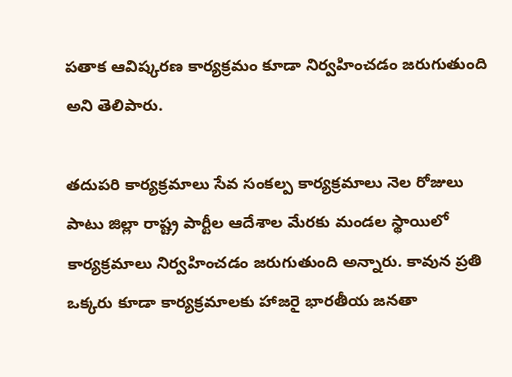పతాక ఆవిష్కరణ కార్యక్రమం కూడా నిర్వహించడం జరుగుతుంది అని తెలిపారు.

తదుపరి కార్యక్రమాలు సేవ సంకల్ప కార్యక్రమాలు నెల రోజులు పాటు జిల్లా రాష్ట్ర పార్టీల ఆదేశాల మేరకు మండల స్థాయిలో కార్యక్రమాలు నిర్వహించడం జరుగుతుంది అన్నారు. కావున ప్రతి ఒక్కరు కూడా కార్యక్రమాలకు హాజరై భారతీయ జనతా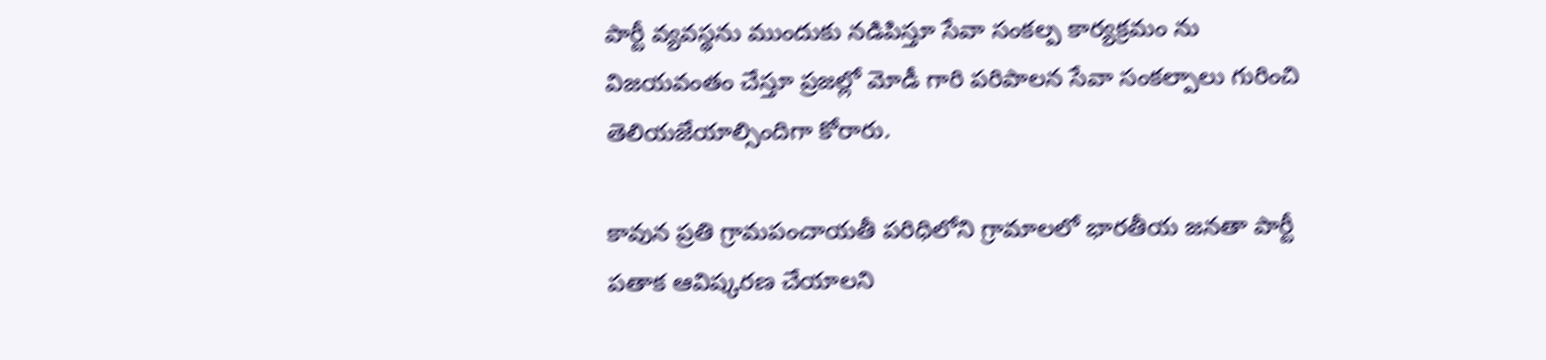పార్టీ వ్యవస్థను ముందుకు నడిపిస్తూ సేవా సంకల్ప కార్యక్రమం ను విజయవంతం చేస్తూ ప్రజల్లో మోడీ గారి పరిపాలన సేవా సంకల్పాలు గురించి తెలియజేయాల్సిందిగా కోరారు.

కావున ప్రతి గ్రామపంచాయతీ పరిధిలోని గ్రామాలలో భారతీయ జనతా పార్టీ పతాక ఆవిష్కరణ చేయాలని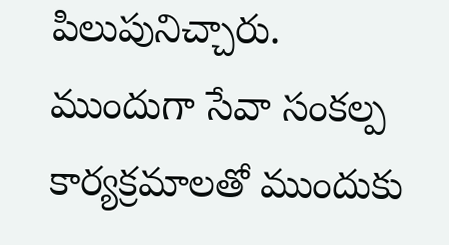పిలుపునిచ్చారు. ముందుగా సేవా సంకల్ప కార్యక్రమాలతో ముందుకు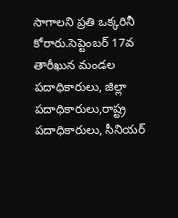సాగాలని ప్రతి ఒక్కరినీ కోరారు.సెప్టెంబర్ 17వ తారీఖున మండల పదాధికారులు, జిల్లా పదాధికారులు,రాష్ట్ర పదాధికారులు, సీనియర్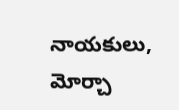నాయకులు, మోర్చా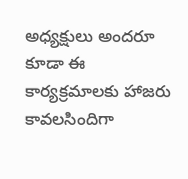అధ్యక్షులు అందరూ కూడా ఈ కార్యక్రమాలకు హాజరు కావలసిందిగా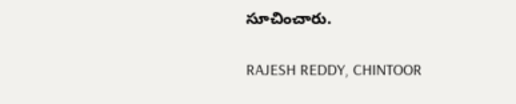సూచించారు.

RAJESH REDDY, CHINTOOR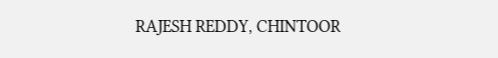RAJESH REDDY, CHINTOOR